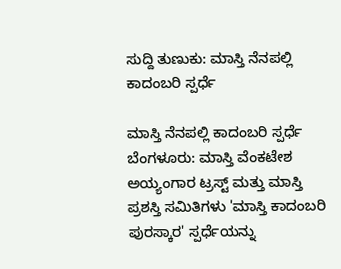ಸುದ್ದಿ ತುಣುಕು: ಮಾಸ್ತಿ ನೆನಪಲ್ಲಿ ಕಾದಂಬರಿ ಸ್ಪರ್ಧೆ

ಮಾಸ್ತಿ ನೆನಪಲ್ಲಿ ಕಾದಂಬರಿ ಸ್ಪರ್ಧೆ
ಬೆಂಗಳೂರು: ಮಾಸ್ತಿ ವೆಂಕಟೇಶ ಅಯ್ಯಂಗಾರ ಟ್ರಸ್ಟ್ ಮತ್ತು ಮಾಸ್ತಿ ಪ್ರಶಸ್ತಿ ಸಮಿತಿಗಳು 'ಮಾಸ್ತಿ ಕಾದಂಬರಿ ಪುರಸ್ಕಾರ' ಸ್ಪರ್ಧೆಯನ್ನು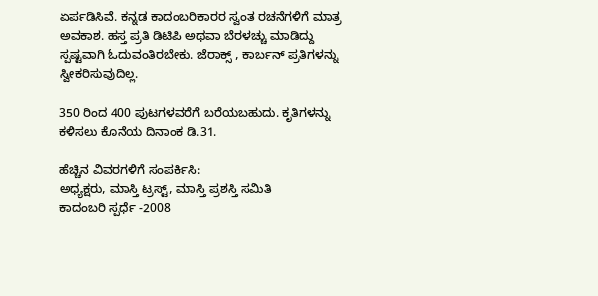ಏರ್ಪಡಿಸಿವೆ. ಕನ್ನಡ ಕಾದಂಬರಿಕಾರರ ಸ್ವಂತ ರಚನೆಗಳಿಗೆ ಮಾತ್ರ ಅವಕಾಶ. ಹಸ್ತ ಪ್ರತಿ ಡಿಟಿಪಿ ಅಥವಾ ಬೆರಳಚ್ಚು ಮಾಡಿದ್ದು ಸ್ಪಷ್ಟವಾಗಿ ಓದುವಂತಿರಬೇಕು. ಜೆರಾಕ್ಸ್ , ಕಾರ್ಬನ್ ಪ್ರತಿಗಳನ್ನು ಸ್ವೀಕರಿಸುವುದಿಲ್ಲ.

350 ರಿಂದ 400 ಪುಟಗಳವರೆಗೆ ಬರೆಯಬಹುದು. ಕೃತಿಗಳನ್ನು ಕಳಿಸಲು ಕೊನೆಯ ದಿನಾಂಕ ಡಿ.31.

ಹೆಚ್ಚಿನ ವಿವರಗಳಿಗೆ ಸಂಪರ್ಕಿಸಿ:
ಅಧ್ಯಕ್ಷರು, ಮಾಸ್ತಿ ಟ್ರಸ್ಟ್, ಮಾಸ್ತಿ ಪ್ರಶಸ್ತಿ ಸಮಿತಿ
ಕಾದಂಬರಿ ಸ್ಪರ್ಧೆ -2008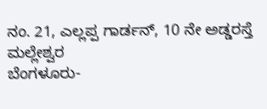ನಂ. 21, ಎಲ್ಲಪ್ಪ ಗಾರ್ಡನ್, 10 ನೇ ಅಡ್ಡರಸ್ತೆ
ಮಲ್ಲೇಶ್ವರ
ಬೆಂಗಳೂರು-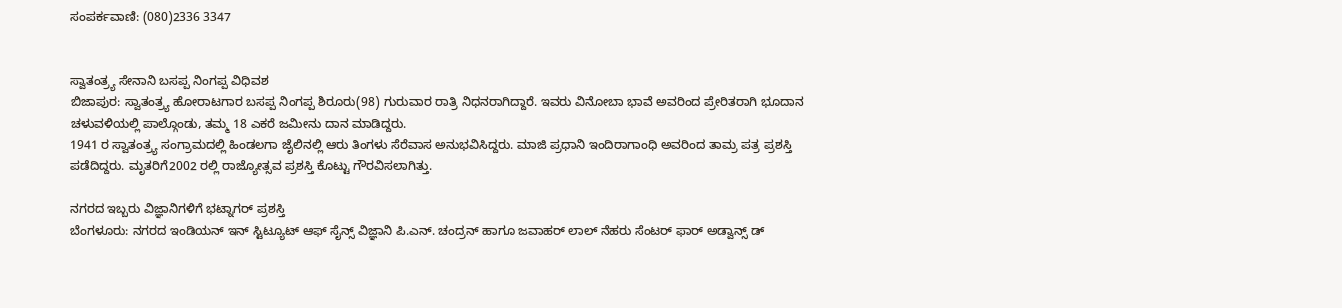ಸಂಪರ್ಕವಾಣಿ: (080)2336 3347


ಸ್ವಾತಂತ್ರ್ಯ ಸೇನಾನಿ ಬಸಪ್ಪ ನಿಂಗಪ್ಪ ವಿಧಿವಶ
ಬಿಜಾಪುರ: ಸ್ವಾತಂತ್ರ್ಯ ಹೋರಾಟಗಾರ ಬಸಪ್ಪ ನಿಂಗಪ್ಪ ಶಿರೂರು(98) ಗುರುವಾರ ರಾತ್ರಿ ನಿಧನರಾಗಿದ್ದಾರೆ. ಇವರು ವಿನೋಬಾ ಭಾವೆ ಅವರಿಂದ ಪ್ರೇರಿತರಾಗಿ ಭೂದಾನ ಚಳುವಳಿಯಲ್ಲಿ ಪಾಲ್ಗೊಂಡು, ತಮ್ಮ 18 ಎಕರೆ ಜಮೀನು ದಾನ ಮಾಡಿದ್ದರು.
1941 ರ ಸ್ವಾತಂತ್ರ್ಯ ಸಂಗ್ರಾಮದಲ್ಲಿ ಹಿಂಡಲಗಾ ಜೈಲಿನಲ್ಲಿ ಆರು ತಿಂಗಳು ಸೆರೆವಾಸ ಅನುಭವಿಸಿದ್ದರು. ಮಾಜಿ ಪ್ರಧಾನಿ ಇಂದಿರಾಗಾಂಧಿ ಅವರಿಂದ ತಾಮ್ರ ಪತ್ರ ಪ್ರಶಸ್ತಿ ಪಡೆದಿದ್ದರು. ಮೃತರಿಗೆ2002 ರಲ್ಲಿ ರಾಜ್ಯೋತ್ಸವ ಪ್ರಶಸ್ತಿ ಕೊಟ್ಟು ಗೌರವಿಸಲಾಗಿತ್ತು.

ನಗರದ ಇಬ್ಬರು ವಿಜ್ಞಾನಿಗಳಿಗೆ ಭಟ್ನಾಗರ್ ಪ್ರಶಸ್ತಿ
ಬೆಂಗಳೂರು: ನಗರದ ಇಂಡಿಯನ್ ಇನ್ ಸ್ಟಿಟ್ಯೂಟ್ ಆಫ್ ಸೈನ್ಸ್ ವಿಜ್ಞಾನಿ ಪಿ.ಎನ್. ಚಂದ್ರನ್ ಹಾಗೂ ಜವಾಹರ್ ಲಾಲ್ ನೆಹರು ಸೆಂಟರ್ ಫಾರ್ ಅಡ್ವಾನ್ಸ್ ಡ್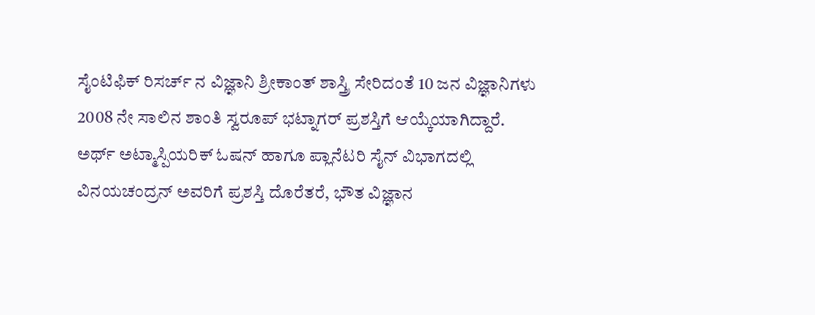ಸೈಂಟಿಫಿಕ್ ರಿಸರ್ಚ್ ನ ವಿಜ್ಞಾನಿ ಶ್ರೀಕಾಂತ್ ಶಾಸ್ತ್ರಿ ಸೇರಿದಂತೆ 10 ಜನ ವಿಜ್ಞಾನಿಗಳು 2008 ನೇ ಸಾಲಿನ ಶಾಂತಿ ಸ್ವರೂಪ್ ಭಟ್ನಾಗರ್ ಪ್ರಶಸ್ತಿಗೆ ಆಯ್ಕೆಯಾಗಿದ್ದಾರೆ.
ಅರ್ಥ್ ಅಟ್ಮಾಸ್ಪಿಯರಿಕ್ ಓಷನ್ ಹಾಗೂ ಪ್ಲಾನೆಟರಿ ಸೈನ್ ವಿಭಾಗದಲ್ಲಿ ವಿನಯಚಂದ್ರನ್ ಅವರಿಗೆ ಪ್ರಶಸ್ತಿ ದೊರೆತರೆ, ಭೌತ ವಿಜ್ಞಾನ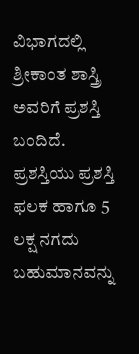ವಿಭಾಗದಲ್ಲಿ ಶ್ರೀಕಾಂತ ಶಾಸ್ತ್ರಿ ಅವರಿಗೆ ಪ್ರಶಸ್ತಿ ಬಂದಿದೆ. ಪ್ರಶಸ್ತಿಯು ಪ್ರಶಸ್ತಿ ಫಲಕ ಹಾಗೂ 5 ಲಕ್ಷ ನಗದು ಬಹುಮಾನವನ್ನು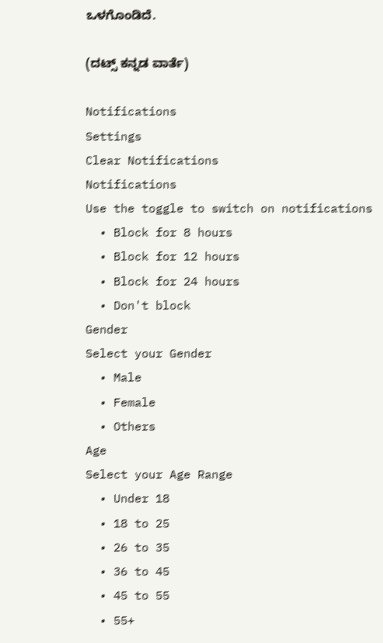ಒಳಗೊಂಡಿದೆ.

(ದಟ್ಸ್ ಕನ್ನಡ ವಾರ್ತೆ)

Notifications
Settings
Clear Notifications
Notifications
Use the toggle to switch on notifications
  • Block for 8 hours
  • Block for 12 hours
  • Block for 24 hours
  • Don't block
Gender
Select your Gender
  • Male
  • Female
  • Others
Age
Select your Age Range
  • Under 18
  • 18 to 25
  • 26 to 35
  • 36 to 45
  • 45 to 55
  • 55+